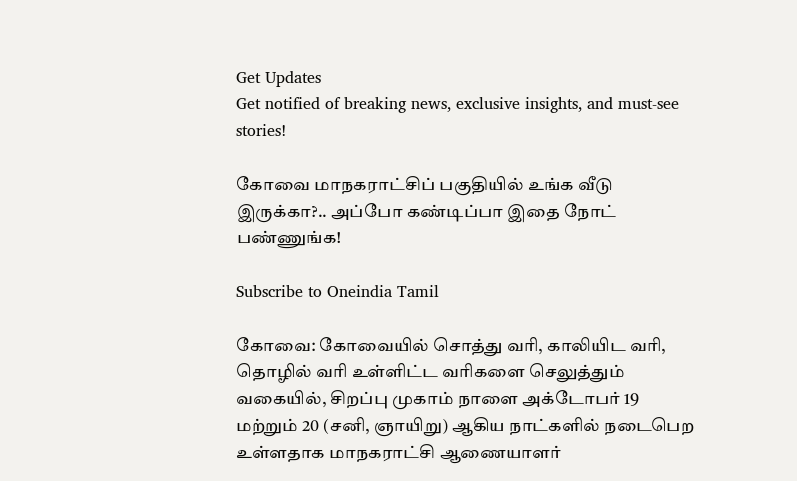Get Updates
Get notified of breaking news, exclusive insights, and must-see stories!

கோவை மாநகராட்சிப் பகுதியில் உங்க வீடு இருக்கா?.. அப்போ கண்டிப்பா இதை நோட் பண்ணுங்க!

Subscribe to Oneindia Tamil

கோவை: கோவையில் சொத்து வரி, காலியிட வரி, தொழில் வரி உள்ளிட்ட வரிகளை செலுத்தும் வகையில், சிறப்பு முகாம் நாளை அக்டோபர் 19 மற்றும் 20 (சனி, ஞாயிறு) ஆகிய நாட்களில் நடைபெற உள்ளதாக மாநகராட்சி ஆணையாளர்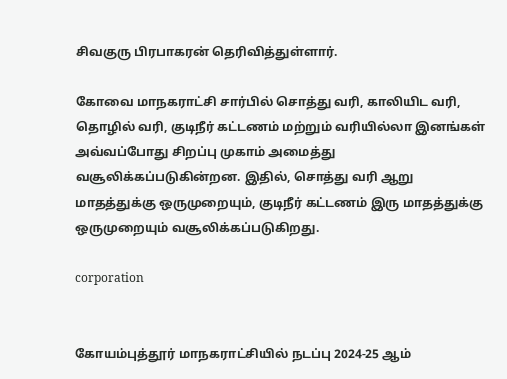சிவகுரு பிரபாகரன் தெரிவித்துள்ளார்.

கோவை மாநகராட்சி சார்பில் சொத்து வரி, காலியிட வரி, தொழில் வரி, குடிநீர் கட்டணம் மற்றும் வரியில்லா இனங்கள் அவ்வப்போது சிறப்பு முகாம் அமைத்து வசூலிக்கப்படுகின்றன. இதில், சொத்து வரி ஆறு மாதத்துக்கு ஒருமுறையும், குடிநீர் கட்டணம் இரு மாதத்துக்கு ஒருமுறையும் வசூலிக்கப்படுகிறது.

corporation


கோயம்புத்தூர் மாநகராட்சியில் நடப்பு 2024-25 ஆம்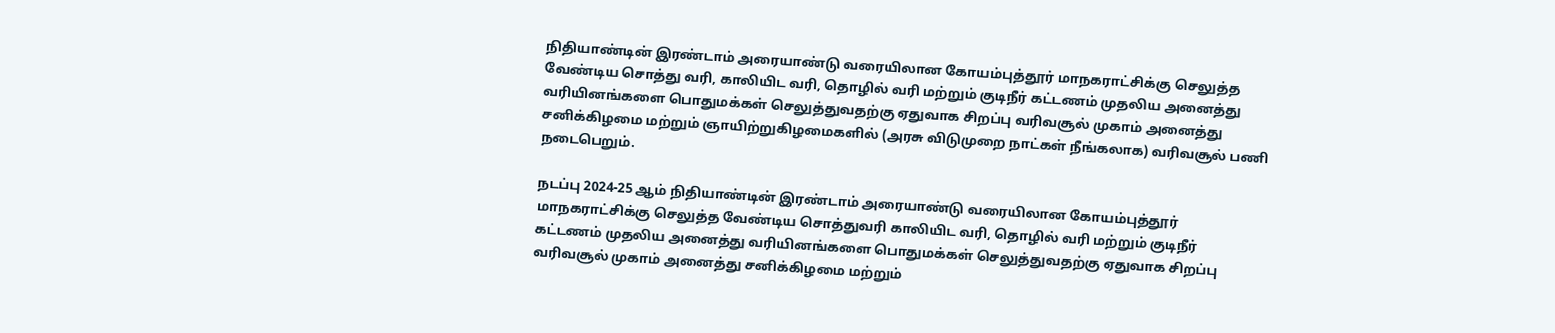நிதியாண்டின் இரண்டாம் அரையாண்டு வரையிலான கோயம்புத்தூர் மாநகராட்சிக்கு செலுத்த வேண்டிய சொத்து வரி, காலியிட வரி, தொழில் வரி மற்றும் குடிநீர் கட்டணம் முதலிய அனைத்து வரியினங்களை பொதுமக்கள் செலுத்துவதற்கு ஏதுவாக சிறப்பு வரிவசூல் முகாம் அனைத்து சனிக்கிழமை மற்றும் ஞாயிற்றுகிழமைகளில் (அரசு விடுமுறை நாட்கள் நீங்கலாக) வரிவசூல் பணி நடைபெறும்.

நடப்பு 2024-25 ஆம் நிதியாண்டின் இரண்டாம் அரையாண்டு வரையிலான கோயம்புத்தூர் மாநகராட்சிக்கு செலுத்த வேண்டிய சொத்துவரி காலியிட வரி, தொழில் வரி மற்றும் குடிநீர் கட்டணம் முதலிய அனைத்து வரியினங்களை பொதுமக்கள் செலுத்துவதற்கு ஏதுவாக சிறப்பு வரிவசூல் முகாம் அனைத்து சனிக்கிழமை மற்றும்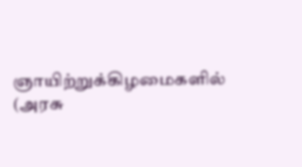ஞாயிற்றுக்கிழமைகளில் (அரசு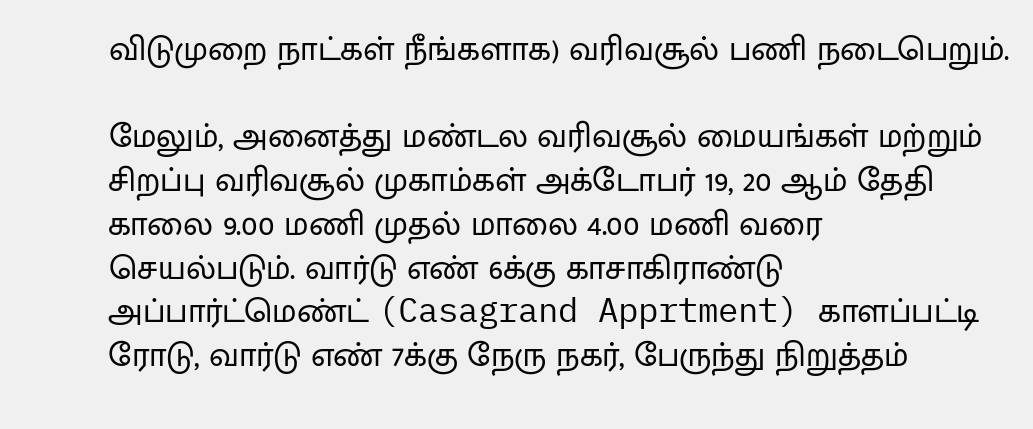விடுமுறை நாட்கள் நீங்களாக) வரிவசூல் பணி நடைபெறும்.

மேலும், அனைத்து மண்டல வரிவசூல் மையங்கள் மற்றும் சிறப்பு வரிவசூல் முகாம்கள் அக்டோபர் 19, 20 ஆம் தேதி காலை 9.00 மணி முதல் மாலை 4.00 மணி வரை செயல்படும். வார்டு எண் 6க்கு காசாகிராண்டு அப்பார்ட்மெண்ட் (Casagrand Apprtment) காளப்பட்டி ரோடு, வார்டு எண் 7க்கு நேரு நகர், பேருந்து நிறுத்தம்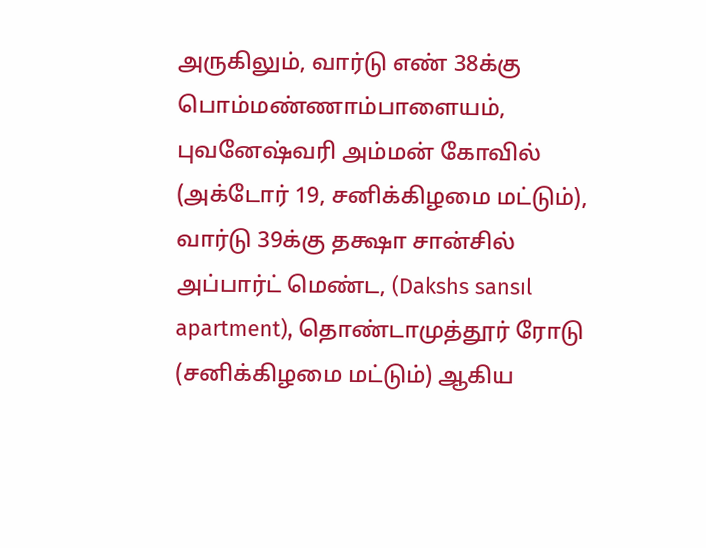அருகிலும், வார்டு எண் 38க்கு பொம்மண்ணாம்பாளையம், புவனேஷ்வரி அம்மன் கோவில் (அக்டோர் 19, சனிக்கிழமை மட்டும்), வார்டு 39க்கு தக்ஷா சான்சில் அப்பார்ட் மெண்ட, (Dakshs sansıl apartment), தொண்டாமுத்தூர் ரோடு (சனிக்கிழமை மட்டும்) ஆகிய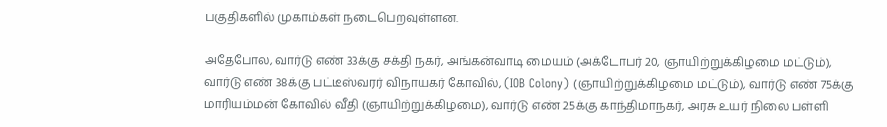பகுதிகளில் முகாம்கள் நடைபெறவுள்ளன.

அதேபோல, வார்டு எண் 33க்கு சக்தி நகர், அங்கன்வாடி மையம் (அக்டோபர் 20, ஞாயிற்றுக்கிழமை மட்டும்), வார்டு எண் 38க்கு பட்டீஸ்வரர் விநாயகர் கோவில், (IOB Colony) (ஞாயிற்றுக்கிழமை மட்டும்), வார்டு எண் 75க்கு மாரியம்மன் கோவில் வீதி (ஞாயிற்றுக்கிழமை), வார்டு எண் 25க்கு காந்திமாநகர், அரசு உயர் நிலை பள்ளி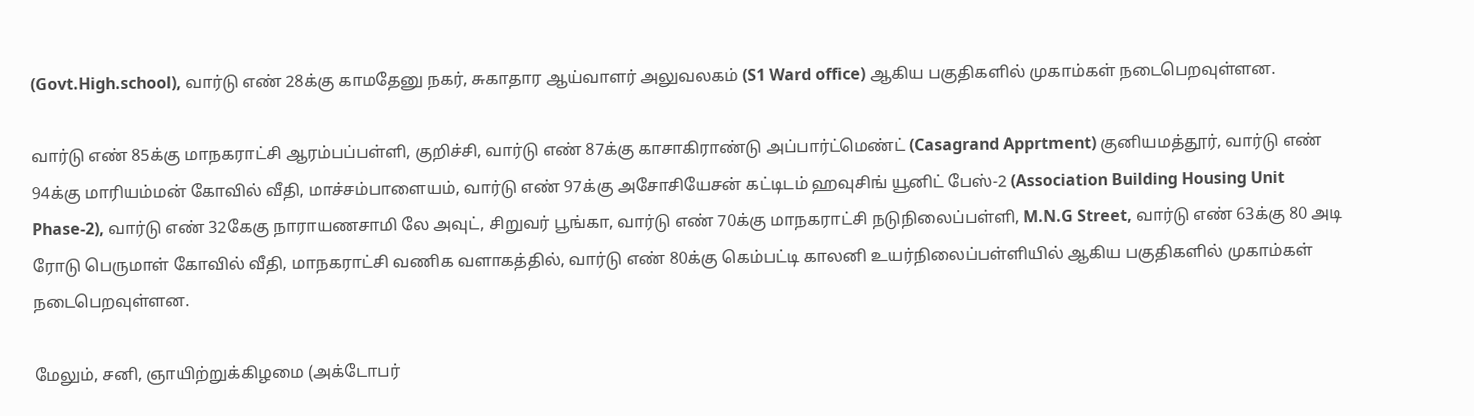(Govt.High.school), வார்டு எண் 28க்கு காமதேனு நகர், சுகாதார ஆய்வாளர் அலுவலகம் (S1 Ward office) ஆகிய பகுதிகளில் முகாம்கள் நடைபெறவுள்ளன.

வார்டு எண் 85க்கு மாநகராட்சி ஆரம்பப்பள்ளி, குறிச்சி, வார்டு எண் 87க்கு காசாகிராண்டு அப்பார்ட்மெண்ட் (Casagrand Apprtment) குனியமத்தூர், வார்டு எண் 94க்கு மாரியம்மன் கோவில் வீதி, மாச்சம்பாளையம், வார்டு எண் 97க்கு அசோசியேசன் கட்டிடம் ஹவுசிங் யூனிட் பேஸ்-2 (Association Building Housing Unit Phase-2), வார்டு எண் 32கேகு நாராயணசாமி லே அவுட், சிறுவர் பூங்கா, வார்டு எண் 70க்கு மாநகராட்சி நடுநிலைப்பள்ளி, M.N.G Street, வார்டு எண் 63க்கு 80 அடி ரோடு பெருமாள் கோவில் வீதி, மாநகராட்சி வணிக வளாகத்தில், வார்டு எண் 80க்கு கெம்பட்டி காலனி உயர்நிலைப்பள்ளியில் ஆகிய பகுதிகளில் முகாம்கள் நடைபெறவுள்ளன.

மேலும், சனி, ஞாயிற்றுக்கிழமை (அக்டோபர்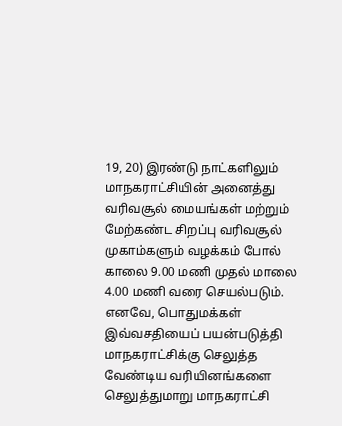19, 20) இரண்டு நாட்களிலும் மாநகராட்சியின் அனைத்து வரிவசூல் மையங்கள் மற்றும் மேற்கண்ட சிறப்பு வரிவசூல் முகாம்களும் வழக்கம் போல் காலை 9.00 மணி முதல் மாலை 4.00 மணி வரை செயல்படும். எனவே, பொதுமக்கள் இவ்வசதியைப் பயன்படுத்தி மாநகராட்சிக்கு செலுத்த வேண்டிய வரியினங்களை செலுத்துமாறு மாநகராட்சி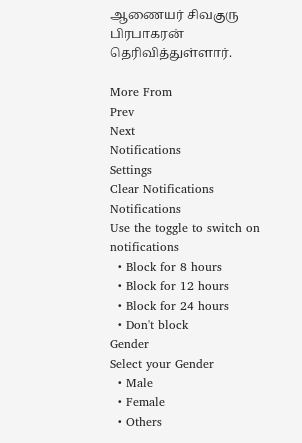ஆணையர் சிவகுரு பிரபாகரன் தெரிவித்துள்ளார்.

More From
Prev
Next
Notifications
Settings
Clear Notifications
Notifications
Use the toggle to switch on notifications
  • Block for 8 hours
  • Block for 12 hours
  • Block for 24 hours
  • Don't block
Gender
Select your Gender
  • Male
  • Female
  • Others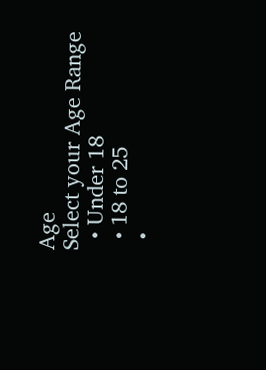Age
Select your Age Range
  • Under 18
  • 18 to 25
  •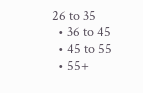26 to 35
  • 36 to 45
  • 45 to 55
  • 55+